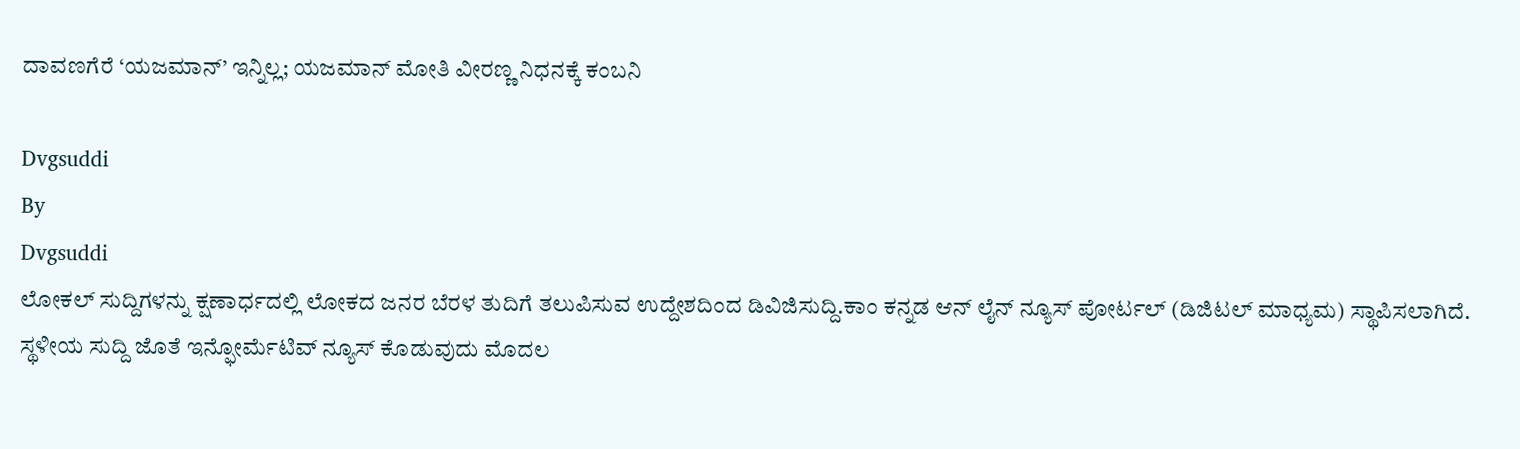ದಾವಣಗೆರೆ ‘ಯಜಮಾನ್’ ಇನ್ನಿಲ್ಲ; ಯಜಮಾನ್ ಮೋತಿ ವೀರಣ್ಣ ನಿಧನಕ್ಕೆ ಕಂಬನಿ

Dvgsuddi
By
Dvgsuddi
ಲೋಕಲ್ ಸುದ್ದಿಗಳನ್ನು ಕ್ಷಣಾರ್ಧದಲ್ಲಿ ಲೋಕದ ಜನರ ಬೆರಳ ತುದಿಗೆ ತಲುಪಿಸುವ ಉದ್ದೇಶದಿಂದ ಡಿವಿಜಿಸುದ್ದಿ.ಕಾಂ ಕನ್ನಡ ಆನ್ ಲೈನ್ ನ್ಯೂಸ್ ಪೋರ್ಟಲ್ (ಡಿಜಿಟಲ್ ಮಾಧ್ಯಮ) ಸ್ಥಾಪಿಸಲಾಗಿದೆ. ಸ್ಥಳೀಯ ಸುದ್ದಿ ಜೊತೆ ಇನ್ಫೋರ್ಮೆಟಿವ್ ನ್ಯೂಸ್ ಕೊಡುವುದು ಮೊದಲ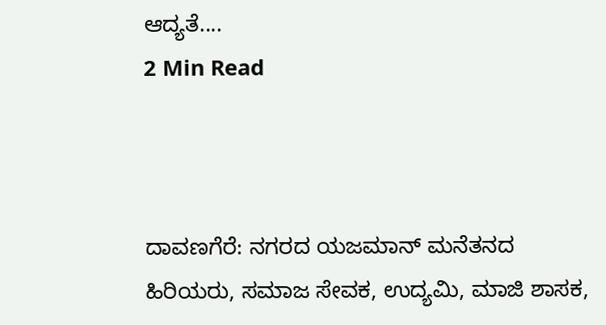ಆದ್ಯತೆ....
2 Min Read



ದಾವಣಗೆರೆ: ನಗರದ ಯಜಮಾನ್ ಮನೆತನದ ಹಿರಿಯರು, ಸಮಾಜ ಸೇವಕ, ಉದ್ಯಮಿ, ಮಾಜಿ ಶಾಸಕ,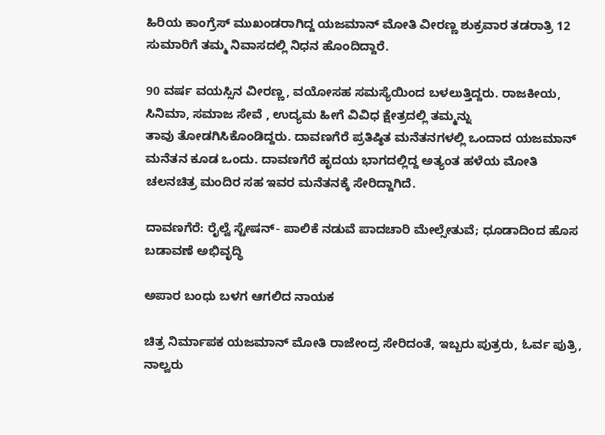ಹಿರಿಯ ಕಾಂಗ್ರೆಸ್ ಮುಖಂಡರಾಗಿದ್ದ ಯಜಮಾನ್ ಮೋತಿ ವೀರಣ್ಣ ಶುಕ್ರವಾರ ತಡರಾತ್ರಿ 12 ಸುಮಾರಿಗೆ ತಮ್ಮ ನಿವಾಸದಲ್ಲಿ ನಿಧನ ಹೊಂದಿದ್ದಾರೆ.

90 ವರ್ಷ ವಯಸ್ಸಿನ ವೀರಣ್ಣ, ವಯೋಸಹ ಸಮಸ್ಯೆಯಿಂದ ಬಳಲುತ್ತಿದ್ದರು. ರಾಜಕೀಯ, ಸಿನಿಮಾ, ಸಮಾಜ‌ ಸೇವೆ‌ , ಉದ್ಯಮ ಹೀಗೆ ವಿವಿಧ ಕ್ಷೇತ್ರದಲ್ಲಿ ತಮ್ಮನ್ನು ತಾವು ‌ತೋಡಗಿಸಿಕೊಂಡಿದ್ದರು. ದಾವಣಗೆರೆ‌ ಪ್ರತಿಷ್ಠಿತ ಮನೆತನಗಳಲ್ಲಿ ಒಂದಾದ ಯಜಮಾನ್ ಮನೆತನ ಕೂಡ ಒಂದು. ದಾವಣಗೆರೆ ಹೃದಯ ಭಾಗದಲ್ಲಿದ್ದ ಅತ್ಯಂತ ಹಳೆಯ ಮೋತಿ ಚಲನಚಿತ್ರ ಮಂದಿರ ಸಹ ಇವರ ಮನೆತನಕ್ಕೆ ಸೇರಿದ್ದಾಗಿದೆ.

ದಾವಣಗೆರೆ: ರೈಲ್ವೆ ಸ್ಟೇಷನ್- ಪಾಲಿಕೆ ನಡುವೆ ಪಾದಚಾರಿ ಮೇಲ್ಸೇತುವೆ; ಧೂಡಾದಿಂದ ಹೊಸ ಬಡಾವಣೆ ಅಭಿವೃದ್ಧಿ

ಅಪಾರ ಬಂಧು ಬಳಗ ಆಗಲಿದ ನಾಯಕ

ಚಿತ್ರ ನಿರ್ಮಾಪಕ ಯಜಮಾನ್ ಮೋತಿ ರಾಜೇಂದ್ರ ಸೇರಿದಂತೆ, ಇಬ್ಬರು ಪುತ್ರರು, ಓರ್ವ ಪುತ್ರಿ, ನಾಲ್ವರು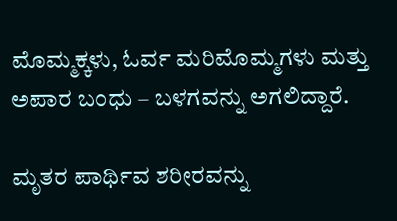ಮೊಮ್ಮಕ್ಕಳು, ಓರ್ವ ಮರಿಮೊಮ್ಮಗಳು ಮತ್ತು ಅಪಾರ ಬಂಧು – ಬಳಗವನ್ನು ಅಗಲಿದ್ದಾರೆ.

ಮೃತರ ಪಾರ್ಥಿವ ಶರೀರವನ್ನು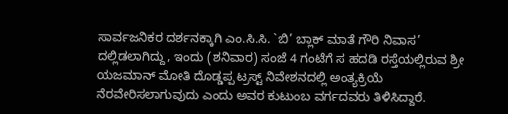ಸಾರ್ವಜನಿಕರ ದರ್ಶನಕ್ಕಾಗಿ ಎಂ.ಸಿ.ಸಿ. `ಬಿ’ ಬ್ಲಾಕ್ ಮಾತೆ ಗೌರಿ ನಿವಾಸ’ ದಲ್ಲಿಡಲಾಗಿದ್ದು, ಇಂದು (ಶನಿವಾರ) ಸಂಜೆ 4 ಗಂಟೆಗೆ ಸ ಹದಡಿ ರಸ್ತೆಯಲ್ಲಿರುವ ಶ್ರೀ ಯಜಮಾನ್ ಮೋತಿ ದೊಡ್ಡಪ್ಪ ಟ್ರಸ್ಟ್ ನಿವೇಶನದಲ್ಲಿ ಅಂತ್ಯಕ್ರಿಯೆ ನೆರವೇರಿಸಲಾಗುವುದು ಎಂದು ಅವರ ಕುಟುಂಬ ವರ್ಗದವರು ತಿಳಿಸಿದ್ದಾರೆ.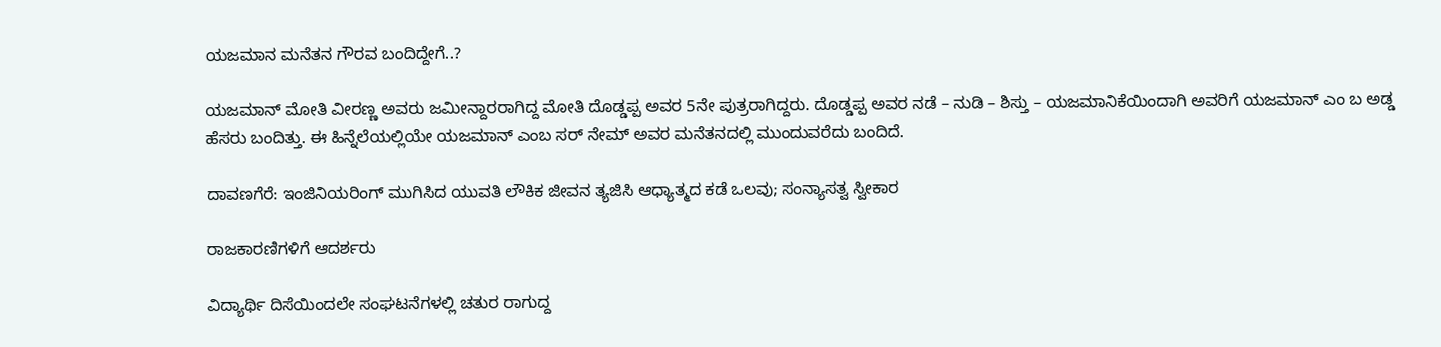ಯಜಮಾನ ಮನೆತನ ಗೌರವ ಬಂದಿದ್ದೇಗೆ..?

ಯಜಮಾನ್ ಮೋತಿ ವೀರಣ್ಣ ಅವರು ಜಮೀನ್ದಾರರಾಗಿದ್ದ ಮೋತಿ ದೊಡ್ಡಪ್ಪ ಅವರ 5ನೇ ಪುತ್ರರಾಗಿದ್ದರು. ದೊಡ್ಡಪ್ಪ ಅವರ ನಡೆ – ನುಡಿ – ಶಿಸ್ತು – ಯಜಮಾನಿಕೆಯಿಂದಾಗಿ ಅವರಿಗೆ ಯಜಮಾನ್ ಎಂ ಬ ಅಡ್ಡ ಹೆಸರು ಬಂದಿತ್ತು. ಈ ಹಿನ್ನೆಲೆಯಲ್ಲಿಯೇ ಯಜಮಾನ್ ಎಂಬ ಸರ್ ನೇಮ್ ಅವರ ಮನೆತನದಲ್ಲಿ ಮುಂದುವರೆದು ಬಂದಿದೆ.

ದಾವಣಗೆರೆ: ಇಂಜಿನಿಯರಿಂಗ್ ಮುಗಿಸಿದ ಯುವತಿ ಲೌಕಿಕ ಜೀವನ ತ್ಯಜಿಸಿ ಆಧ್ಯಾತ್ಮದ ಕಡೆ ಒಲವು; ಸಂನ್ಯಾಸತ್ವ ಸ್ವೀಕಾರ

ರಾಜಕಾರಣಿಗಳಿಗೆ ಆದರ್ಶರು

ವಿದ್ಯಾರ್ಥಿ ದಿಸೆಯಿಂದಲೇ ಸಂಘಟನೆಗಳಲ್ಲಿ ಚತುರ ರಾಗುದ್ದ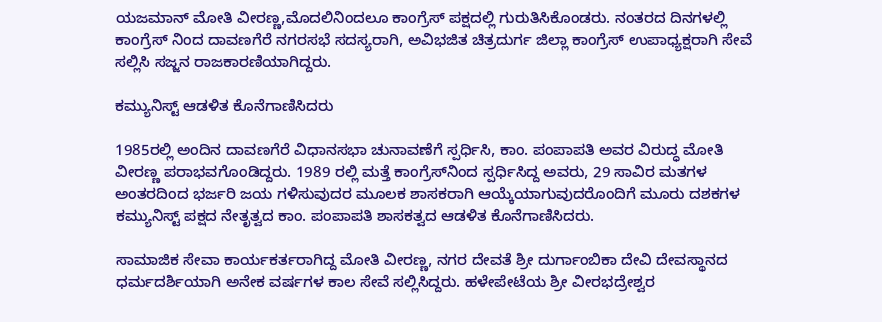ಯಜಮಾನ್ ಮೋತಿ ವೀರಣ್ಣ,ಮೊದಲಿನಿಂದಲೂ ಕಾಂಗ್ರೆಸ್ ಪಕ್ಷದಲ್ಲಿ ಗುರುತಿಸಿಕೊಂಡರು. ನಂತರದ ದಿನಗಳಲ್ಲಿ ಕಾಂಗ್ರೆಸ್ ನಿಂದ ದಾವಣಗೆರೆ ನಗರಸಭೆ ಸದಸ್ಯರಾಗಿ, ಅವಿಭಜಿತ ಚಿತ್ರದುರ್ಗ ಜಿಲ್ಲಾ ಕಾಂಗ್ರೆಸ್ ಉಪಾಧ್ಯಕ್ಷರಾಗಿ ಸೇವೆ ಸಲ್ಲಿಸಿ ಸಜ್ಜನ ರಾಜಕಾರಣಿಯಾಗಿದ್ದರು.

ಕಮ್ಯುನಿಸ್ಟ್ ಆಡಳಿತ‌ ಕೊನೆಗಾಣಿಸಿದರು

1985ರಲ್ಲಿ ಅಂದಿನ ದಾವಣಗೆರೆ ವಿಧಾನಸಭಾ ಚುನಾವಣೆಗೆ ಸ್ಪರ್ಧಿಸಿ, ಕಾಂ. ಪಂಪಾಪತಿ ಅವರ ವಿರುದ್ಧ ಮೋತಿ ವೀರಣ್ಣ ಪರಾಭವಗೊಂಡಿದ್ದರು. 1989 ರಲ್ಲಿ ಮತ್ತೆ ಕಾಂಗ್ರೆಸ್‌ನಿಂದ ಸ್ಪರ್ಧಿಸಿದ್ದ ಅವರು, 29 ಸಾವಿರ ಮತಗಳ ಅಂತರದಿಂದ ಭರ್ಜರಿ ಜಯ ಗಳಿಸುವುದರ ಮೂಲಕ ಶಾಸಕರಾಗಿ ಆಯ್ಕೆಯಾಗುವುದರೊಂದಿಗೆ ಮೂರು ದಶಕಗಳ ಕಮ್ಯುನಿಸ್ಟ್ ಪಕ್ಷದ ನೇತೃತ್ವದ ಕಾಂ. ಪಂಪಾಪತಿ ಶಾಸಕತ್ವದ ಆಡಳಿತ ಕೊನೆಗಾಣಿಸಿದರು.

ಸಾಮಾಜಿಕ ಸೇವಾ ಕಾರ್ಯಕರ್ತರಾಗಿದ್ದ ಮೋತಿ ವೀರಣ್ಣ, ನಗರ ದೇವತೆ ಶ್ರೀ ದುರ್ಗಾಂಬಿಕಾ ದೇವಿ ದೇವಸ್ಥಾನದ ಧರ್ಮದರ್ಶಿಯಾಗಿ ಅನೇಕ ವರ್ಷಗಳ ಕಾಲ ಸೇವೆ ಸಲ್ಲಿಸಿದ್ದರು. ಹಳೇಪೇಟೆಯ ಶ್ರೀ ವೀರಭದ್ರೇಶ್ವರ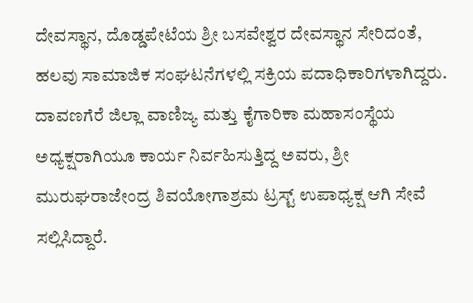ದೇವಸ್ಥಾನ, ದೊಡ್ಡಪೇಟೆಯ ಶ್ರೀ ಬಸವೇಶ್ವರ ದೇವಸ್ಥಾನ ಸೇರಿದಂತೆ, ಹಲವು ಸಾಮಾಜಿಕ ಸಂಘಟನೆಗಳಲ್ಲಿ ಸಕ್ರಿಯ ಪದಾಧಿಕಾರಿಗಳಾಗಿದ್ದರು. ದಾವಣಗೆರೆ ಜಿಲ್ಲಾ ವಾಣಿಜ್ಯ ಮತ್ತು ಕೈಗಾರಿಕಾ ಮಹಾಸಂಸ್ಥೆಯ ಅಧ್ಯಕ್ಷರಾಗಿಯೂ ಕಾರ್ಯ ನಿರ್ವಹಿಸುತ್ತಿದ್ದ ಅವರು, ಶ್ರೀ ಮುರುಘರಾಜೇಂದ್ರ ಶಿವಯೋಗಾಶ್ರಮ ಟ್ರಸ್ಟ್ ಉಪಾಧ್ಯಕ್ಷ ಆಗಿ ಸೇವೆ ಸಲ್ಲಿಸಿದ್ದಾರೆ.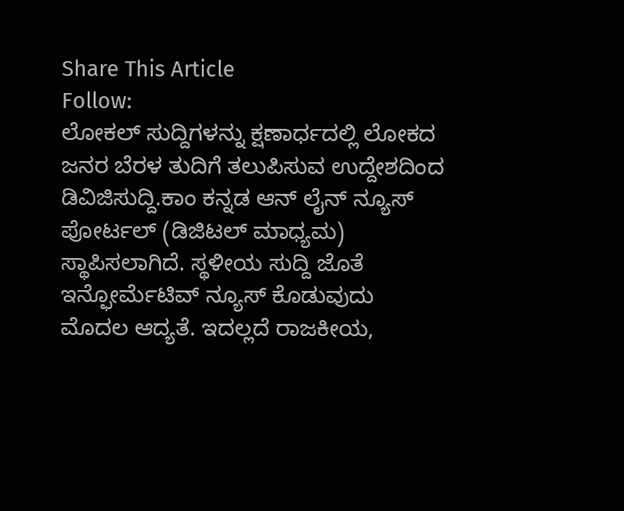Share This Article
Follow:
ಲೋಕಲ್ ಸುದ್ದಿಗಳನ್ನು ಕ್ಷಣಾರ್ಧದಲ್ಲಿ ಲೋಕದ ಜನರ ಬೆರಳ ತುದಿಗೆ ತಲುಪಿಸುವ ಉದ್ದೇಶದಿಂದ ಡಿವಿಜಿಸುದ್ದಿ.ಕಾಂ ಕನ್ನಡ ಆನ್ ಲೈನ್ ನ್ಯೂಸ್ ಪೋರ್ಟಲ್ (ಡಿಜಿಟಲ್ ಮಾಧ್ಯಮ) ಸ್ಥಾಪಿಸಲಾಗಿದೆ. ಸ್ಥಳೀಯ ಸುದ್ದಿ ಜೊತೆ ಇನ್ಫೋರ್ಮೆಟಿವ್ ನ್ಯೂಸ್ ಕೊಡುವುದು ಮೊದಲ ಆದ್ಯತೆ. ಇದಲ್ಲದೆ ರಾಜಕೀಯ,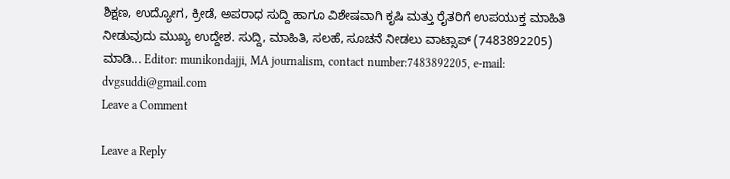ಶಿಕ್ಷಣ, ಉದ್ಯೋಗ, ಕ್ರೀಡೆ, ಅಪರಾಧ ಸುದ್ದಿ ಹಾಗೂ ವಿಶೇಷವಾಗಿ ಕೃಷಿ ಮತ್ತು ರೈತರಿಗೆ ಉಪಯುಕ್ತ ಮಾಹಿತಿ ನೀಡುವುದು ಮುಖ್ಯ ಉದ್ದೇಶ. ಸುದ್ದಿ, ಮಾಹಿತಿ, ಸಲಹೆ, ಸೂಚನೆ ನೀಡಲು ವಾಟ್ಸಾಪ್ (7483892205) ಮಾಡಿ... Editor: munikondajji, MA journalism, contact number:7483892205, e-mail: dvgsuddi@gmail.com
Leave a Comment

Leave a Reply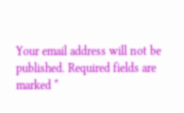Your email address will not be published. Required fields are marked *